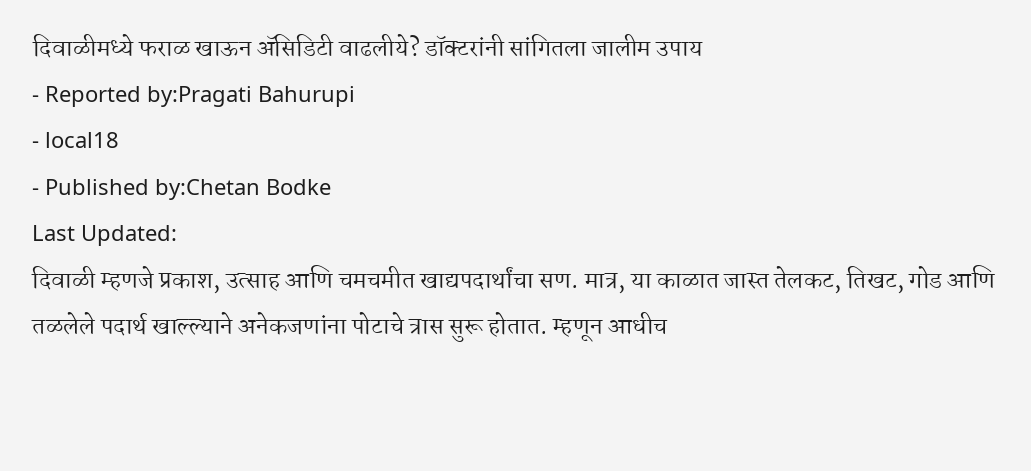दिवाळीमध्ये फराळ खाऊन ॲसिडिटी वाढलीये? डॉक्टरांनी सांगितला जालीम उपाय
- Reported by:Pragati Bahurupi
- local18
- Published by:Chetan Bodke
Last Updated:
दिवाळी म्हणजे प्रकाश, उत्साह आणि चमचमीत खाद्यपदार्थांचा सण. मात्र, या काळात जास्त तेलकट, तिखट, गोड आणि तळलेले पदार्थ खाल्ल्याने अनेकजणांना पोटाचे त्रास सुरू होतात. म्हणून आधीच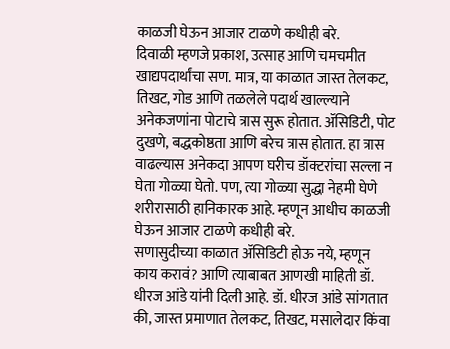काळजी घेऊन आजार टाळणे कधीही बरे.
दिवाळी म्हणजे प्रकाश, उत्साह आणि चमचमीत खाद्यपदार्थांचा सण. मात्र, या काळात जास्त तेलकट, तिखट, गोड आणि तळलेले पदार्थ खाल्ल्याने अनेकजणांना पोटाचे त्रास सुरू होतात. ॲसिडिटी, पोट दुखणे, बद्धकोष्ठता आणि बरेच त्रास होतात. हा त्रास वाढल्यास अनेकदा आपण घरीच डॉक्टरांचा सल्ला न घेता गोळ्या घेतो. पण, त्या गोळ्या सुद्धा नेहमी घेणे शरीरासाठी हानिकारक आहे. म्हणून आधीच काळजी घेऊन आजार टाळणे कधीही बरे.
सणासुदीच्या काळात ॲसिडिटी होऊ नये, म्हणून काय करावं? आणि त्याबाबत आणखी माहिती डॉ. धीरज आंडे यांनी दिली आहे. डॉ. धीरज आंडे सांगतात की, जास्त प्रमाणात तेलकट, तिखट, मसालेदार किंवा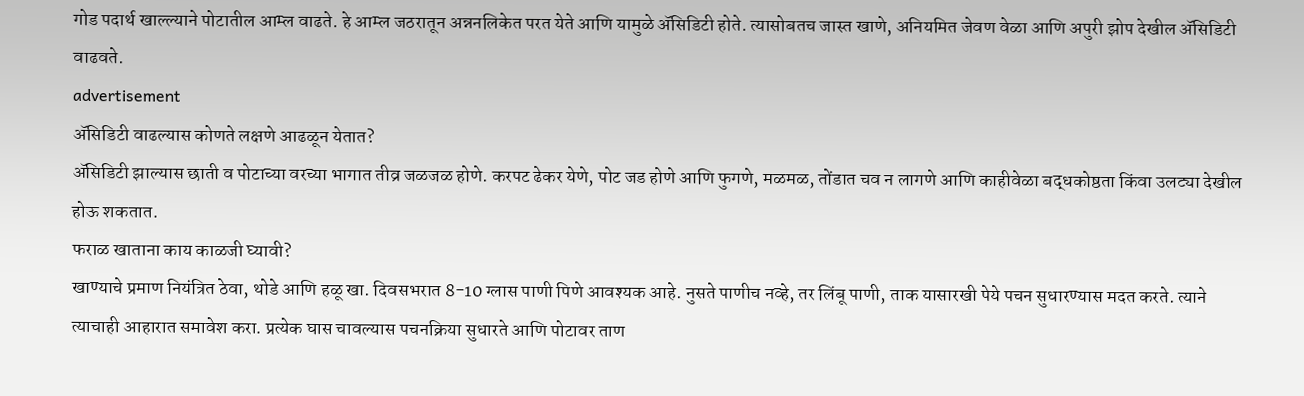गोड पदार्थ खाल्ल्याने पोटातील आम्ल वाढते. हे आम्ल जठरातून अन्ननलिकेत परत येते आणि यामुळे ॲसिडिटी होते. त्यासोबतच जास्त खाणे, अनियमित जेवण वेळा आणि अपुरी झोप देखील ॲसिडिटी वाढवते.
advertisement
ॲसिडिटी वाढल्यास कोणते लक्षणे आढळून येतात?
ॲसिडिटी झाल्यास छाती व पोटाच्या वरच्या भागात तीव्र जळजळ होणे. करपट ढेकर येणे, पोट जड होणे आणि फुगणे, मळमळ, तोंडात चव न लागणे आणि काहीवेळा बद्धकोष्ठता किंवा उलट्या देखील होऊ शकतात.
फराळ खाताना काय काळजी घ्यावी?
खाण्याचे प्रमाण नियंत्रित ठेवा, थोडे आणि हळू खा. दिवसभरात 8-10 ग्लास पाणी पिणे आवश्यक आहे. नुसते पाणीच नव्हे, तर लिंबू पाणी, ताक यासारखी पेये पचन सुधारण्यास मदत करते. त्याने त्याचाही आहारात समावेश करा. प्रत्येक घास चावल्यास पचनक्रिया सुधारते आणि पोटावर ताण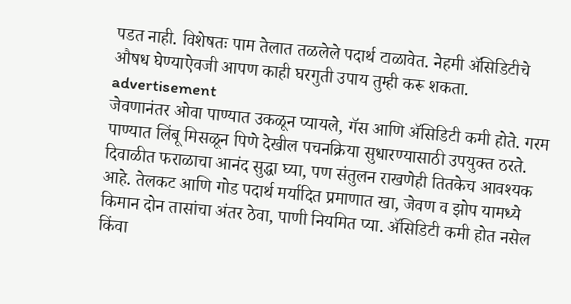पडत नाही. विशेषतः पाम तेलात तळलेले पदार्थ टाळावेत. नेहमी ॲसिडिटीचे औषध घेण्याऐवजी आपण काही घरगुती उपाय तुम्ही करू शकता.
advertisement
जेवणानंतर ओवा पाण्यात उकळून प्यायले, गॅस आणि ॲसिडिटी कमी होते. गरम पाण्यात लिंबू मिसळून पिणे देखील पचनक्रिया सुधारण्यासाठी उपयुक्त ठरते. दिवाळीत फराळाचा आनंद सुद्धा घ्या, पण संतुलन राखणेही तितकेच आवश्यक आहे. तेलकट आणि गोड पदार्थ मर्यादित प्रमाणात खा, जेवण व झोप यामध्ये किमान दोन तासांचा अंतर ठेवा, पाणी नियमित प्या. ॲसिडिटी कमी होत नसेल किंवा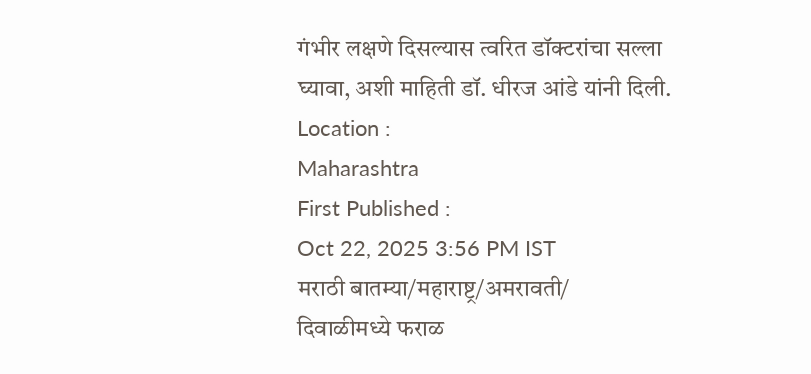गंभीर लक्षणे दिसल्यास त्वरित डॉक्टरांचा सल्ला घ्यावा, अशी माहिती डॉ. धीरज आंडे यांनी दिली.
Location :
Maharashtra
First Published :
Oct 22, 2025 3:56 PM IST
मराठी बातम्या/महाराष्ट्र/अमरावती/
दिवाळीमध्ये फराळ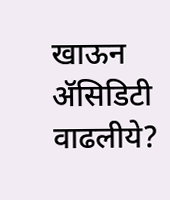खाऊन ॲसिडिटी वाढलीये?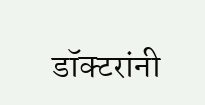डॉक्टरांनी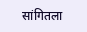सांगितला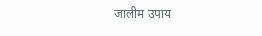जालीम उपाय